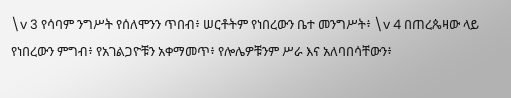\v 3 የሳባም ንግሥት የሰለሞንን ጥበብ፥ ሠርቶትም የነበረውን ቤተ መንግሥት፥ \v 4 በጠረጴዛው ላይ የነበረውን ምግብ፥ የአገልጋዮቹን አቀማመጥ፥ የሎሌዎቹንም ሥራ እና አለባበሳቸውን፥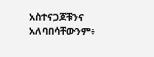አስተናጋጆቹንና አለባበሳቸውንም፥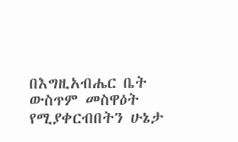በእግዚአብሔር ቤት ውስጥም መስዋዕት የሚያቀርብበትን ሁኔታ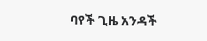ባየች ጊዜ አንዳች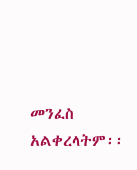መንፈስ አልቀረላትም፡፡